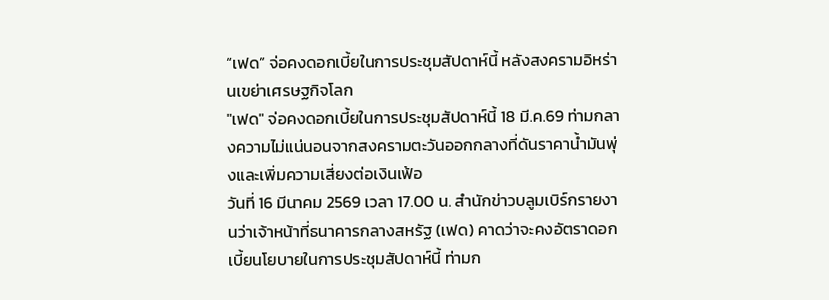“เฟด” จ่อคงดอกเบี้ยในการประชุมสัปดาห์นี้ หลังสงครามอิหร่านเขย่าเศรษฐกิจโลก
"เฟด" จ่อคงดอกเบี้ยในการประชุมสัปดาห์นี้ 18 มี.ค.69 ท่ามกลางความไม่แน่นอนจากสงครามตะวันออกกลางที่ดันราคาน้ำมันพุ่งและเพิ่มความเสี่ยงต่อเงินเฟ้อ
วันที่ 16 มีนาคม 2569 เวลา 17.00 น. สำนักข่าวบลูมเบิร์กรายงานว่าเจ้าหน้าที่ธนาคารกลางสหรัฐ (เฟด) คาดว่าจะคงอัตราดอกเบี้ยนโยบายในการประชุมสัปดาห์นี้ ท่ามก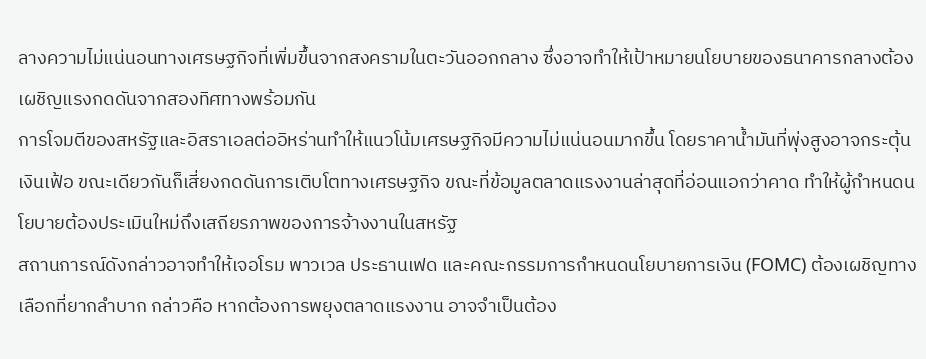ลางความไม่แน่นอนทางเศรษฐกิจที่เพิ่มขึ้นจากสงครามในตะวันออกกลาง ซึ่งอาจทำให้เป้าหมายนโยบายของธนาคารกลางต้องเผชิญแรงกดดันจากสองทิศทางพร้อมกัน
การโจมตีของสหรัฐและอิสราเอลต่ออิหร่านทำให้แนวโน้มเศรษฐกิจมีความไม่แน่นอนมากขึ้น โดยราคาน้ำมันที่พุ่งสูงอาจกระตุ้นเงินเฟ้อ ขณะเดียวกันก็เสี่ยงกดดันการเติบโตทางเศรษฐกิจ ขณะที่ข้อมูลตลาดแรงงานล่าสุดที่อ่อนแอกว่าคาด ทำให้ผู้กำหนดนโยบายต้องประเมินใหม่ถึงเสถียรภาพของการจ้างงานในสหรัฐ
สถานการณ์ดังกล่าวอาจทำให้เจอโรม พาวเวล ประธานเฟด และคณะกรรมการกำหนดนโยบายการเงิน (FOMC) ต้องเผชิญทางเลือกที่ยากลำบาก กล่าวคือ หากต้องการพยุงตลาดแรงงาน อาจจำเป็นต้อง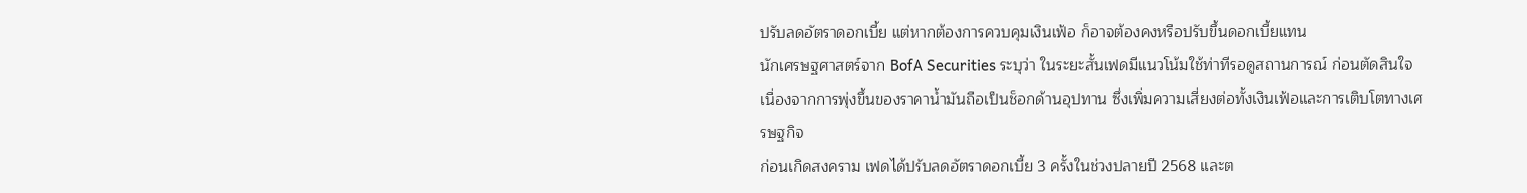ปรับลดอัตราดอกเบี้ย แต่หากต้องการควบคุมเงินเฟ้อ ก็อาจต้องคงหรือปรับขึ้นดอกเบี้ยแทน
นักเศรษฐศาสตร์จาก BofA Securities ระบุว่า ในระยะสั้นเฟดมีแนวโน้มใช้ท่าทีรอดูสถานการณ์ ก่อนตัดสินใจ เนื่องจากการพุ่งขึ้นของราคาน้ำมันถือเป็นช็อกด้านอุปทาน ซึ่งเพิ่มความเสี่ยงต่อทั้งเงินเฟ้อและการเติบโตทางเศรษฐกิจ
ก่อนเกิดสงคราม เฟดได้ปรับลดอัตราดอกเบี้ย 3 ครั้งในช่วงปลายปี 2568 และต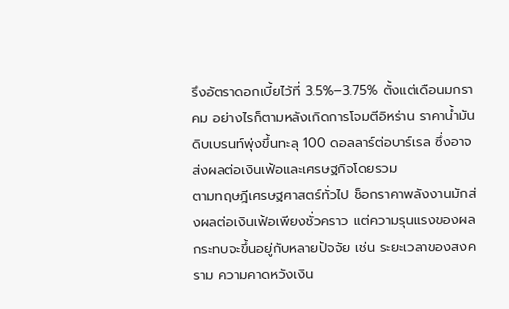รึงอัตราดอกเบี้ยไว้ที่ 3.5%–3.75% ตั้งแต่เดือนมกราคม อย่างไรก็ตามหลังเกิดการโจมตีอิหร่าน ราคาน้ำมันดิบเบรนท์พุ่งขึ้นทะลุ 100 ดอลลาร์ต่อบาร์เรล ซึ่งอาจส่งผลต่อเงินเฟ้อและเศรษฐกิจโดยรวม
ตามทฤษฎีเศรษฐศาสตร์ทั่วไป ช็อกราคาพลังงานมักส่งผลต่อเงินเฟ้อเพียงชั่วคราว แต่ความรุนแรงของผลกระทบจะขึ้นอยู่กับหลายปัจจัย เช่น ระยะเวลาของสงคราม ความคาดหวังเงิน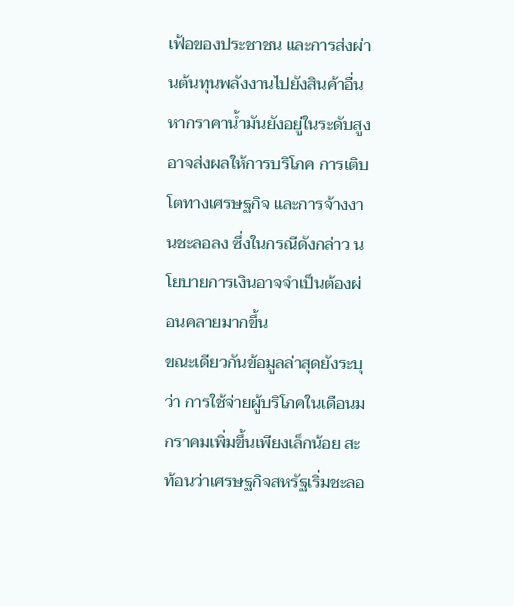เฟ้อของประชาชน และการส่งผ่านต้นทุนพลังงานไปยังสินค้าอื่น
หากราคาน้ำมันยังอยู่ในระดับสูง อาจส่งผลให้การบริโภค การเติบโตทางเศรษฐกิจ และการจ้างงานชะลอลง ซึ่งในกรณีดังกล่าว นโยบายการเงินอาจจำเป็นต้องผ่อนคลายมากขึ้น
ขณะเดียวกันข้อมูลล่าสุดยังระบุว่า การใช้จ่ายผู้บริโภคในเดือนมกราคมเพิ่มขึ้นเพียงเล็กน้อย สะท้อนว่าเศรษฐกิจสหรัฐเริ่มชะลอ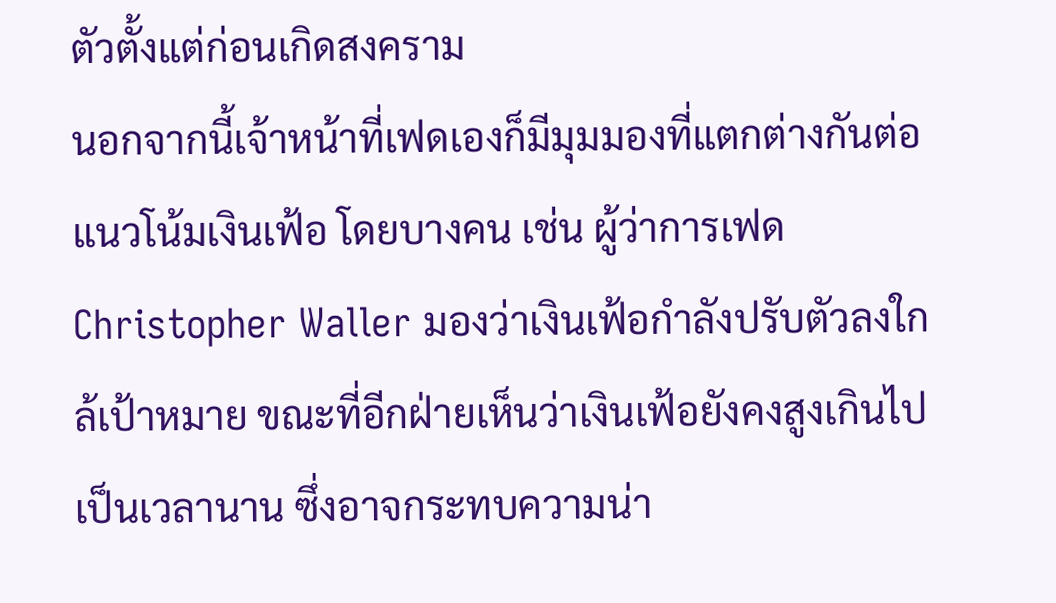ตัวตั้งแต่ก่อนเกิดสงคราม
นอกจากนี้เจ้าหน้าที่เฟดเองก็มีมุมมองที่แตกต่างกันต่อแนวโน้มเงินเฟ้อ โดยบางคน เช่น ผู้ว่าการเฟด Christopher Waller มองว่าเงินเฟ้อกำลังปรับตัวลงใกล้เป้าหมาย ขณะที่อีกฝ่ายเห็นว่าเงินเฟ้อยังคงสูงเกินไปเป็นเวลานาน ซึ่งอาจกระทบความน่า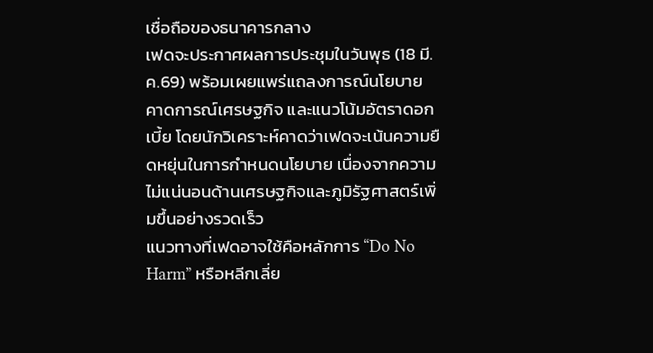เชื่อถือของธนาคารกลาง
เฟดจะประกาศผลการประชุมในวันพุธ (18 มี.ค.69) พร้อมเผยแพร่แถลงการณ์นโยบาย คาดการณ์เศรษฐกิจ และแนวโน้มอัตราดอกเบี้ย โดยนักวิเคราะห์คาดว่าเฟดจะเน้นความยืดหยุ่นในการกำหนดนโยบาย เนื่องจากความไม่แน่นอนด้านเศรษฐกิจและภูมิรัฐศาสตร์เพิ่มขึ้นอย่างรวดเร็ว
แนวทางที่เฟดอาจใช้คือหลักการ “Do No Harm” หรือหลีกเลี่ย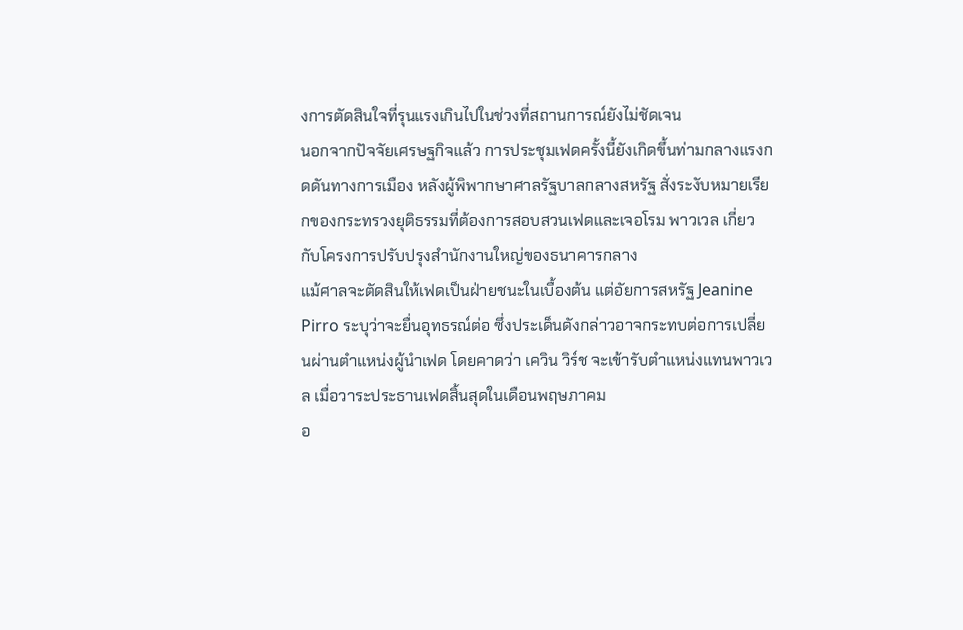งการตัดสินใจที่รุนแรงเกินไปในช่วงที่สถานการณ์ยังไม่ชัดเจน
นอกจากปัจจัยเศรษฐกิจแล้ว การประชุมเฟดครั้งนี้ยังเกิดขึ้นท่ามกลางแรงกดดันทางการเมือง หลังผู้พิพากษาศาลรัฐบาลกลางสหรัฐ สั่งระงับหมายเรียกของกระทรวงยุติธรรมที่ต้องการสอบสวนเฟดและเจอโรม พาวเวล เกี่ยวกับโครงการปรับปรุงสำนักงานใหญ่ของธนาคารกลาง
แม้ศาลจะตัดสินให้เฟดเป็นฝ่ายชนะในเบื้องต้น แต่อัยการสหรัฐ Jeanine Pirro ระบุว่าจะยื่นอุทธรณ์ต่อ ซึ่งประเด็นดังกล่าวอาจกระทบต่อการเปลี่ยนผ่านตำแหน่งผู้นำเฟด โดยคาดว่า เควิน วิร์ช จะเข้ารับตำแหน่งแทนพาวเวล เมื่อวาระประธานเฟดสิ้นสุดในเดือนพฤษภาคม
อ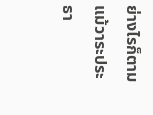ย่างไรก็ตาม แม้วาระประธา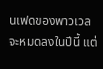นเฟดของพาวเวลจะหมดลงในปีนี้ แต่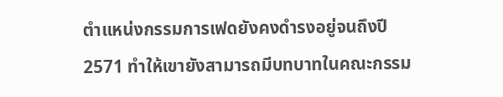ตำแหน่งกรรมการเฟดยังคงดำรงอยู่จนถึงปี 2571 ทำให้เขายังสามารถมีบทบาทในคณะกรรม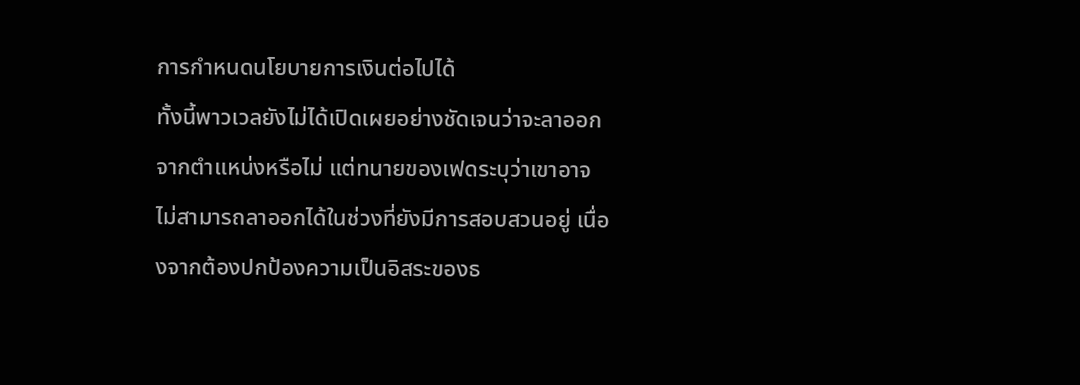การกำหนดนโยบายการเงินต่อไปได้
ทั้งนี้พาวเวลยังไม่ได้เปิดเผยอย่างชัดเจนว่าจะลาออกจากตำแหน่งหรือไม่ แต่ทนายของเฟดระบุว่าเขาอาจไม่สามารถลาออกได้ในช่วงที่ยังมีการสอบสวนอยู่ เนื่องจากต้องปกป้องความเป็นอิสระของธ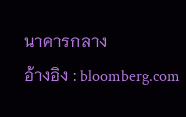นาคารกลาง
อ้างอิง : bloomberg.com